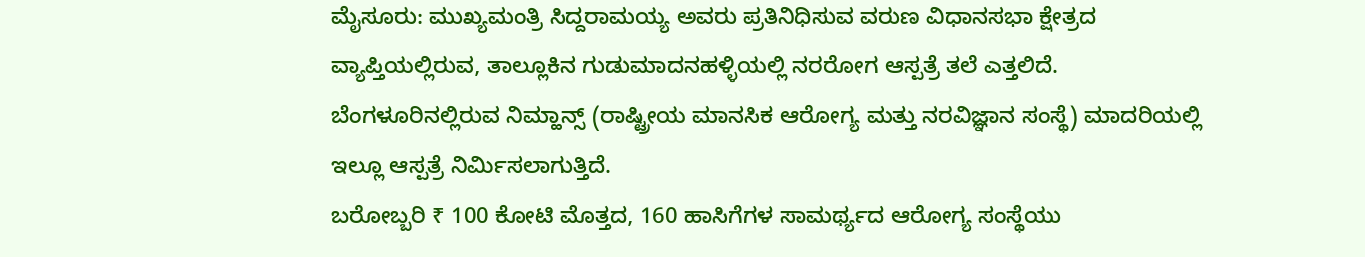ಮೈಸೂರು: ಮುಖ್ಯಮಂತ್ರಿ ಸಿದ್ದರಾಮಯ್ಯ ಅವರು ಪ್ರತಿನಿಧಿಸುವ ವರುಣ ವಿಧಾನಸಭಾ ಕ್ಷೇತ್ರದ ವ್ಯಾಪ್ತಿಯಲ್ಲಿರುವ, ತಾಲ್ಲೂಕಿನ ಗುಡುಮಾದನಹಳ್ಳಿಯಲ್ಲಿ ನರರೋಗ ಆಸ್ಪತ್ರೆ ತಲೆ ಎತ್ತಲಿದೆ.
ಬೆಂಗಳೂರಿನಲ್ಲಿರುವ ನಿಮ್ಹಾನ್ಸ್ (ರಾಷ್ಟ್ರೀಯ ಮಾನಸಿಕ ಆರೋಗ್ಯ ಮತ್ತು ನರವಿಜ್ಞಾನ ಸಂಸ್ಥೆ) ಮಾದರಿಯಲ್ಲಿ ಇಲ್ಲೂ ಆಸ್ಪತ್ರೆ ನಿರ್ಮಿಸಲಾಗುತ್ತಿದೆ.
ಬರೋಬ್ಬರಿ ₹ 100 ಕೋಟಿ ಮೊತ್ತದ, 160 ಹಾಸಿಗೆಗಳ ಸಾಮರ್ಥ್ಯದ ಆರೋಗ್ಯ ಸಂಸ್ಥೆಯು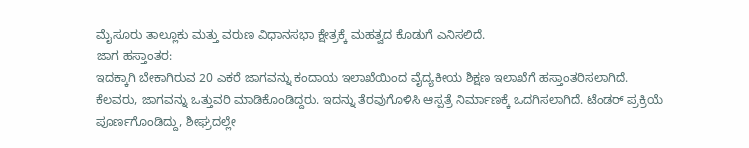ಮೈಸೂರು ತಾಲ್ಲೂಕು ಮತ್ತು ವರುಣ ವಿಧಾನಸಭಾ ಕ್ಷೇತ್ರಕ್ಕೆ ಮಹತ್ವದ ಕೊಡುಗೆ ಎನಿಸಲಿದೆ.
ಜಾಗ ಹಸ್ತಾಂತರ:
ಇದಕ್ಕಾಗಿ ಬೇಕಾಗಿರುವ 20 ಎಕರೆ ಜಾಗವನ್ನು ಕಂದಾಯ ಇಲಾಖೆಯಿಂದ ವೈದ್ಯಕೀಯ ಶಿಕ್ಷಣ ಇಲಾಖೆಗೆ ಹಸ್ತಾಂತರಿಸಲಾಗಿದೆ.
ಕೆಲವರು, ಜಾಗವನ್ನು ಒತ್ತುವರಿ ಮಾಡಿಕೊಂಡಿದ್ದರು. ಇದನ್ನು ತೆರವುಗೊಳಿಸಿ ಆಸ್ಪತ್ರೆ ನಿರ್ಮಾಣಕ್ಕೆ ಒದಗಿಸಲಾಗಿದೆ. ಟೆಂಡರ್ ಪ್ರಕ್ರಿಯೆ ಪೂರ್ಣಗೊಂಡಿದ್ದು, ಶೀಘ್ರದಲ್ಲೇ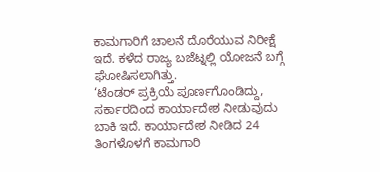ಕಾಮಗಾರಿಗೆ ಚಾಲನೆ ದೊರೆಯುವ ನಿರೀಕ್ಷೆ ಇದೆ. ಕಳೆದ ರಾಜ್ಯ ಬಜೆಟ್ನಲ್ಲಿ ಯೋಜನೆ ಬಗ್ಗೆ ಘೋಷಿಸಲಾಗಿತ್ತು.
‘ಟೆಂಡರ್ ಪ್ರಕ್ರಿಯೆ ಪೂರ್ಣಗೊಂಡಿದ್ದು, ಸರ್ಕಾರದಿಂದ ಕಾರ್ಯಾದೇಶ ನೀಡುವುದು ಬಾಕಿ ಇದೆ. ಕಾರ್ಯಾದೇಶ ನೀಡಿದ 24 ತಿಂಗಳೊಳಗೆ ಕಾಮಗಾರಿ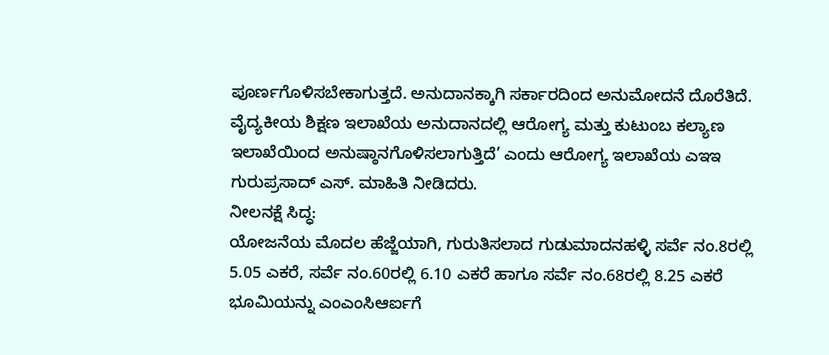ಪೂರ್ಣಗೊಳಿಸಬೇಕಾಗುತ್ತದೆ. ಅನುದಾನಕ್ಕಾಗಿ ಸರ್ಕಾರದಿಂದ ಅನುಮೋದನೆ ದೊರೆತಿದೆ. ವೈದ್ಯಕೀಯ ಶಿಕ್ಷಣ ಇಲಾಖೆಯ ಅನುದಾನದಲ್ಲಿ ಆರೋಗ್ಯ ಮತ್ತು ಕುಟುಂಬ ಕಲ್ಯಾಣ ಇಲಾಖೆಯಿಂದ ಅನುಷ್ಠಾನಗೊಳಿಸಲಾಗುತ್ತಿದೆ’ ಎಂದು ಆರೋಗ್ಯ ಇಲಾಖೆಯ ಎಇಇ ಗುರುಪ್ರಸಾದ್ ಎಸ್. ಮಾಹಿತಿ ನೀಡಿದರು.
ನೀಲನಕ್ಷೆ ಸಿದ್ಧ:
ಯೋಜನೆಯ ಮೊದಲ ಹೆಜ್ಜೆಯಾಗಿ, ಗುರುತಿಸಲಾದ ಗುಡುಮಾದನಹಳ್ಳಿ ಸರ್ವೆ ನಂ.8ರಲ್ಲಿ 5.05 ಎಕರೆ, ಸರ್ವೆ ನಂ.60ರಲ್ಲಿ 6.10 ಎಕರೆ ಹಾಗೂ ಸರ್ವೆ ನಂ.68ರಲ್ಲಿ 8.25 ಎಕರೆ ಭೂಮಿಯನ್ನು ಎಂಎಂಸಿಆರ್ಐಗೆ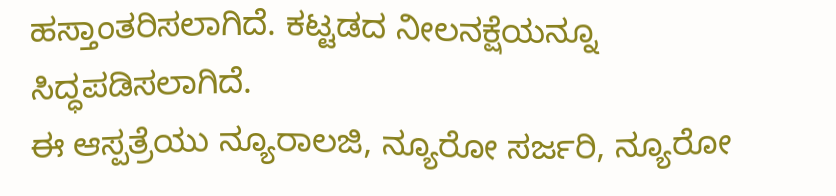ಹಸ್ತಾಂತರಿಸಲಾಗಿದೆ. ಕಟ್ಟಡದ ನೀಲನಕ್ಷೆಯನ್ನೂ ಸಿದ್ಧಪಡಿಸಲಾಗಿದೆ.
ಈ ಆಸ್ಪತ್ರೆಯು ನ್ಯೂರಾಲಜಿ, ನ್ಯೂರೋ ಸರ್ಜರಿ, ನ್ಯೂರೋ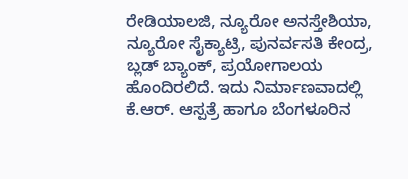ರೇಡಿಯಾಲಜಿ, ನ್ಯೂರೋ ಅನಸ್ತೇಶಿಯಾ, ನ್ಯೂರೋ ಸೈಕ್ಯಾಟ್ರಿ, ಪುನರ್ವಸತಿ ಕೇಂದ್ರ, ಬ್ಲಡ್ ಬ್ಯಾಂಕ್, ಪ್ರಯೋಗಾಲಯ ಹೊಂದಿರಲಿದೆ. ಇದು ನಿರ್ಮಾಣವಾದಲ್ಲಿ ಕೆ.ಆರ್. ಆಸ್ಪತ್ರೆ ಹಾಗೂ ಬೆಂಗಳೂರಿನ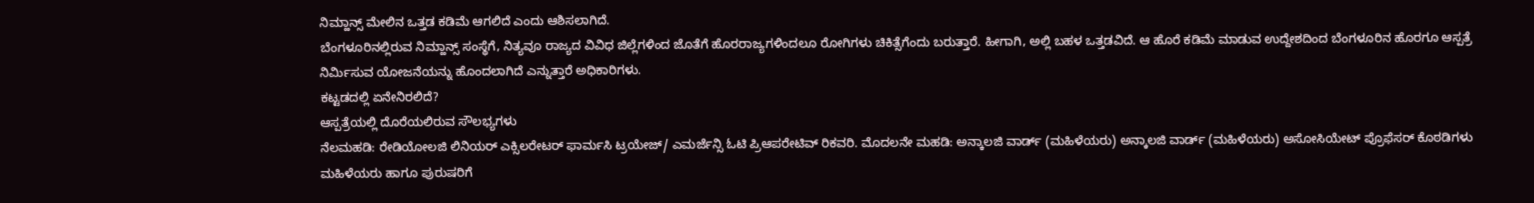ನಿಮ್ಹಾನ್ಸ್ ಮೇಲಿನ ಒತ್ತಡ ಕಡಿಮೆ ಆಗಲಿದೆ ಎಂದು ಆಶಿಸಲಾಗಿದೆ.
ಬೆಂಗಳೂರಿನಲ್ಲಿರುವ ನಿಮ್ಹಾನ್ಸ್ ಸಂಸ್ಥೆಗೆ, ನಿತ್ಯವೂ ರಾಜ್ಯದ ವಿವಿಧ ಜಿಲ್ಲೆಗಳಿಂದ ಜೊತೆಗೆ ಹೊರರಾಜ್ಯಗಳಿಂದಲೂ ರೋಗಿಗಳು ಚಿಕಿತ್ಸೆಗೆಂದು ಬರುತ್ತಾರೆ. ಹೀಗಾಗಿ, ಅಲ್ಲಿ ಬಹಳ ಒತ್ತಡವಿದೆ. ಆ ಹೊರೆ ಕಡಿಮೆ ಮಾಡುವ ಉದ್ದೇಶದಿಂದ ಬೆಂಗಳೂರಿನ ಹೊರಗೂ ಆಸ್ಪತ್ರೆ ನಿರ್ಮಿಸುವ ಯೋಜನೆಯನ್ನು ಹೊಂದಲಾಗಿದೆ ಎನ್ನುತ್ತಾರೆ ಅಧಿಕಾರಿಗಳು.
ಕಟ್ಟಡದಲ್ಲಿ ಏನೇನಿರಲಿದೆ?
ಆಸ್ಪತ್ರೆಯಲ್ಲಿ ದೊರೆಯಲಿರುವ ಸೌಲಭ್ಯಗಳು
ನೆಲಮಹಡಿ: ರೇಡಿಯೋಲಜಿ ಲಿನಿಯರ್ ಎಕ್ಸಿಲರೇಟರ್ ಫಾರ್ಮಸಿ ಟ್ರಯೇಜ್/ ಎಮರ್ಜೆನ್ಸಿ ಓಟಿ ಪ್ರಿಆಪರೇಟಿವ್ ರಿಕವರಿ. ಮೊದಲನೇ ಮಹಡಿ: ಅನ್ಕಾಲಜಿ ವಾರ್ಡ್ (ಮಹಿಳೆಯರು) ಅನ್ಕಾಲಜಿ ವಾರ್ಡ್ (ಮಹಿಳೆಯರು) ಅಸೋಸಿಯೇಟ್ ಪ್ರೊಫೆಸರ್ ಕೊಠಡಿಗಳು ಮಹಿಳೆಯರು ಹಾಗೂ ಪುರುಷರಿಗೆ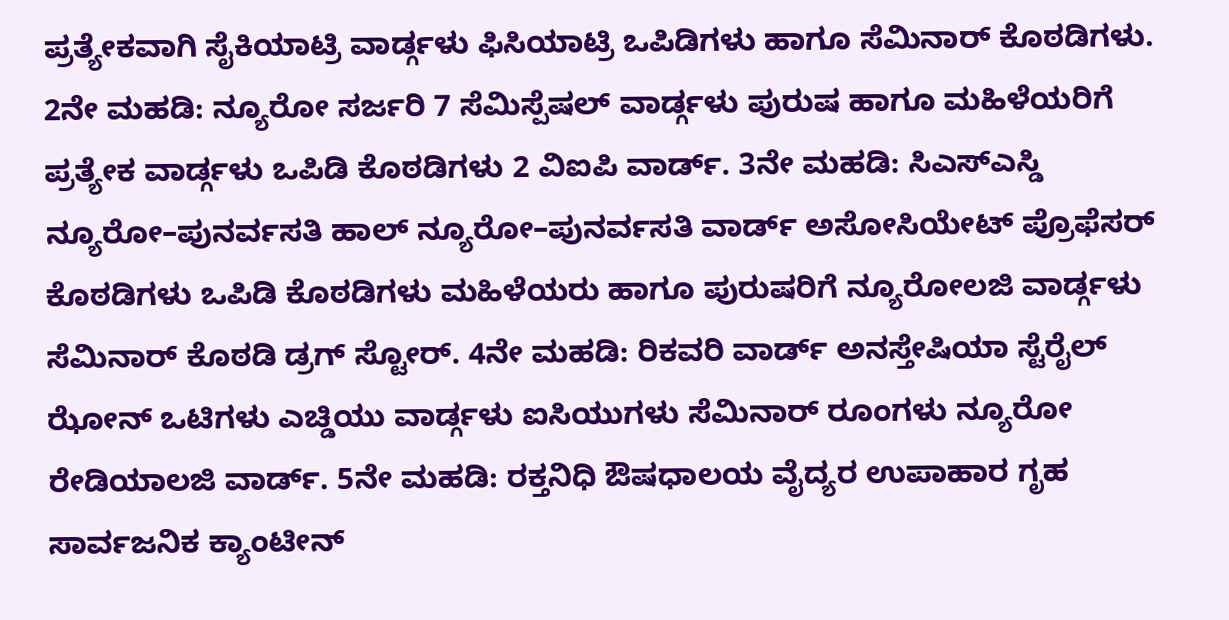ಪ್ರತ್ಯೇಕವಾಗಿ ಸೈಕಿಯಾಟ್ರಿ ವಾರ್ಡ್ಗಳು ಫಿಸಿಯಾಟ್ರಿ ಒಪಿಡಿಗಳು ಹಾಗೂ ಸೆಮಿನಾರ್ ಕೊಠಡಿಗಳು. 2ನೇ ಮಹಡಿ: ನ್ಯೂರೋ ಸರ್ಜರಿ 7 ಸೆಮಿಸ್ಪೆಷಲ್ ವಾರ್ಡ್ಗಳು ಪುರುಷ ಹಾಗೂ ಮಹಿಳೆಯರಿಗೆ ಪ್ರತ್ಯೇಕ ವಾರ್ಡ್ಗಳು ಒಪಿಡಿ ಕೊಠಡಿಗಳು 2 ವಿಐಪಿ ವಾರ್ಡ್. 3ನೇ ಮಹಡಿ: ಸಿಎಸ್ಎಸ್ಡಿ ನ್ಯೂರೋ–ಪುನರ್ವಸತಿ ಹಾಲ್ ನ್ಯೂರೋ–ಪುನರ್ವಸತಿ ವಾರ್ಡ್ ಅಸೋಸಿಯೇಟ್ ಪ್ರೊಫೆಸರ್ ಕೊಠಡಿಗಳು ಒಪಿಡಿ ಕೊಠಡಿಗಳು ಮಹಿಳೆಯರು ಹಾಗೂ ಪುರುಷರಿಗೆ ನ್ಯೂರೋಲಜಿ ವಾರ್ಡ್ಗಳು ಸೆಮಿನಾರ್ ಕೊಠಡಿ ಡ್ರಗ್ ಸ್ಟೋರ್. 4ನೇ ಮಹಡಿ: ರಿಕವರಿ ವಾರ್ಡ್ ಅನಸ್ತೇಷಿಯಾ ಸ್ಟೆರೈಲ್ ಝೋನ್ ಒಟಿಗಳು ಎಚ್ಡಿಯು ವಾರ್ಡ್ಗಳು ಐಸಿಯುಗಳು ಸೆಮಿನಾರ್ ರೂಂಗಳು ನ್ಯೂರೋ ರೇಡಿಯಾಲಜಿ ವಾರ್ಡ್. 5ನೇ ಮಹಡಿ: ರಕ್ತನಿಧಿ ಔಷಧಾಲಯ ವೈದ್ಯರ ಉಪಾಹಾರ ಗೃಹ ಸಾರ್ವಜನಿಕ ಕ್ಯಾಂಟೀನ್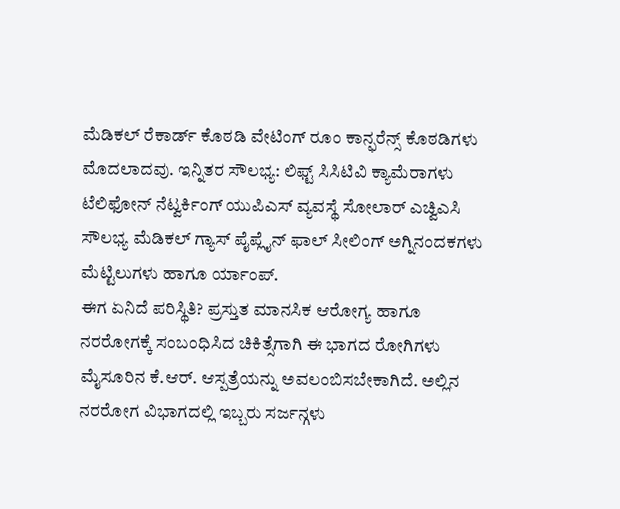ಮೆಡಿಕಲ್ ರೆಕಾರ್ಡ್ ಕೊಠಡಿ ವೇಟಿಂಗ್ ರೂಂ ಕಾನ್ಫರೆನ್ಸ್ ಕೊಠಡಿಗಳು ಮೊದಲಾದವು. ಇನ್ನಿತರ ಸೌಲಭ್ಯ: ಲಿಫ್ಟ್ ಸಿಸಿಟಿವಿ ಕ್ಯಾಮೆರಾಗಳು ಟೆಲಿಫೋನ್ ನೆಟ್ವರ್ಕಿಂಗ್ ಯುಪಿಎಸ್ ವ್ಯವಸ್ಥೆ ಸೋಲಾರ್ ಎಚ್ವಿಎಸಿ ಸೌಲಭ್ಯ ಮೆಡಿಕಲ್ ಗ್ಯಾಸ್ ಪೈಪ್ಲೈನ್ ಫಾಲ್ ಸೀಲಿಂಗ್ ಅಗ್ನಿನಂದಕಗಳು ಮೆಟ್ಟಿಲುಗಳು ಹಾಗೂ ರ್ಯಾಂಪ್.
ಈಗ ಏನಿದೆ ಪರಿಸ್ಥಿತಿ? ಪ್ರಸ್ತುತ ಮಾನಸಿಕ ಆರೋಗ್ಯ ಹಾಗೂ ನರರೋಗಕ್ಕೆ ಸಂಬಂಧಿಸಿದ ಚಿಕಿತ್ಸೆಗಾಗಿ ಈ ಭಾಗದ ರೋಗಿಗಳು ಮೈಸೂರಿನ ಕೆ.ಆರ್. ಆಸ್ಪತ್ರೆಯನ್ನು ಅವಲಂಬಿಸಬೇಕಾಗಿದೆ. ಅಲ್ಲಿನ ನರರೋಗ ವಿಭಾಗದಲ್ಲಿ ಇಬ್ಬರು ಸರ್ಜನ್ಗಳು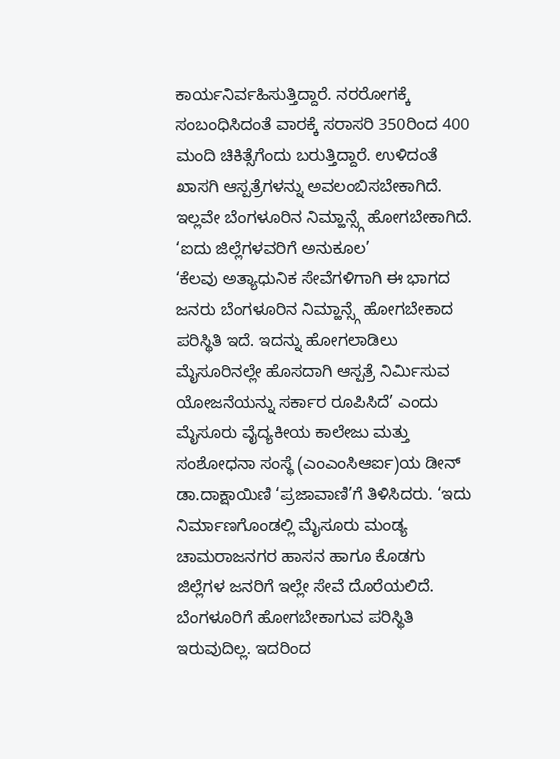ಕಾರ್ಯನಿರ್ವಹಿಸುತ್ತಿದ್ದಾರೆ. ನರರೋಗಕ್ಕೆ ಸಂಬಂಧಿಸಿದಂತೆ ವಾರಕ್ಕೆ ಸರಾಸರಿ 350ರಿಂದ 400 ಮಂದಿ ಚಿಕಿತ್ಸೆಗೆಂದು ಬರುತ್ತಿದ್ದಾರೆ. ಉಳಿದಂತೆ ಖಾಸಗಿ ಆಸ್ಪತ್ರೆಗಳನ್ನು ಅವಲಂಬಿಸಬೇಕಾಗಿದೆ. ಇಲ್ಲವೇ ಬೆಂಗಳೂರಿನ ನಿಮ್ಹಾನ್ಸ್ಗೆ ಹೋಗಬೇಕಾಗಿದೆ.
‘ಐದು ಜಿಲ್ಲೆಗಳವರಿಗೆ ಅನುಕೂಲ’
‘ಕೆಲವು ಅತ್ಯಾಧುನಿಕ ಸೇವೆಗಳಿಗಾಗಿ ಈ ಭಾಗದ ಜನರು ಬೆಂಗಳೂರಿನ ನಿಮ್ಹಾನ್ಸ್ಗೆ ಹೋಗಬೇಕಾದ ಪರಿಸ್ಥಿತಿ ಇದೆ. ಇದನ್ನು ಹೋಗಲಾಡಿಲು ಮೈಸೂರಿನಲ್ಲೇ ಹೊಸದಾಗಿ ಆಸ್ಪತ್ರೆ ನಿರ್ಮಿಸುವ ಯೋಜನೆಯನ್ನು ಸರ್ಕಾರ ರೂಪಿಸಿದೆ’ ಎಂದು ಮೈಸೂರು ವೈದ್ಯಕೀಯ ಕಾಲೇಜು ಮತ್ತು ಸಂಶೋಧನಾ ಸಂಸ್ಥೆ (ಎಂಎಂಸಿಆರ್ಐ)ಯ ಡೀನ್ ಡಾ.ದಾಕ್ಷಾಯಿಣಿ ‘ಪ್ರಜಾವಾಣಿ’ಗೆ ತಿಳಿಸಿದರು. ‘ಇದು ನಿರ್ಮಾಣಗೊಂಡಲ್ಲಿ ಮೈಸೂರು ಮಂಡ್ಯ ಚಾಮರಾಜನಗರ ಹಾಸನ ಹಾಗೂ ಕೊಡಗು ಜಿಲ್ಲೆಗಳ ಜನರಿಗೆ ಇಲ್ಲೇ ಸೇವೆ ದೊರೆಯಲಿದೆ. ಬೆಂಗಳೂರಿಗೆ ಹೋಗಬೇಕಾಗುವ ಪರಿಸ್ಥಿತಿ ಇರುವುದಿಲ್ಲ. ಇದರಿಂದ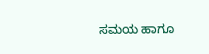ಸಮಯ ಹಾಗೂ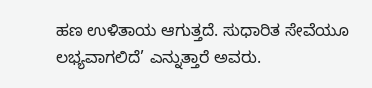ಹಣ ಉಳಿತಾಯ ಆಗುತ್ತದೆ. ಸುಧಾರಿತ ಸೇವೆಯೂ ಲಭ್ಯವಾಗಲಿದೆ’ ಎನ್ನುತ್ತಾರೆ ಅವರು.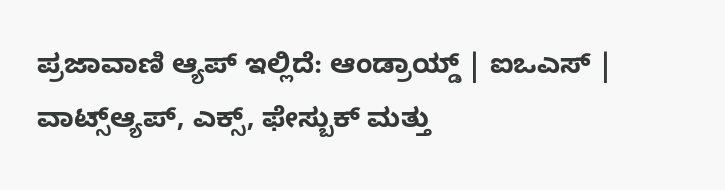ಪ್ರಜಾವಾಣಿ ಆ್ಯಪ್ ಇಲ್ಲಿದೆ: ಆಂಡ್ರಾಯ್ಡ್ | ಐಒಎಸ್ | ವಾಟ್ಸ್ಆ್ಯಪ್, ಎಕ್ಸ್, ಫೇಸ್ಬುಕ್ ಮತ್ತು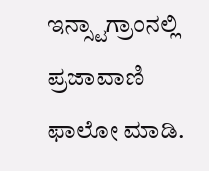ಇನ್ಸ್ಟಾಗ್ರಾಂನಲ್ಲಿ ಪ್ರಜಾವಾಣಿ ಫಾಲೋ ಮಾಡಿ.